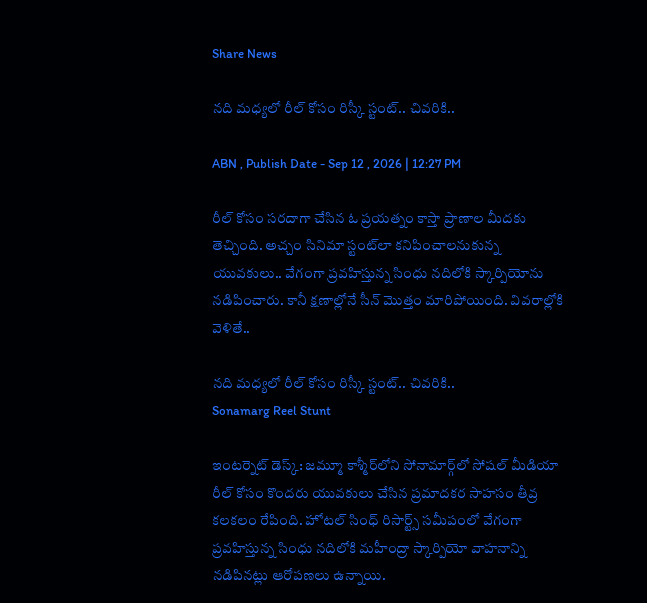Share News

నది మధ్యలో రీల్ కోసం రిస్కీ స్టంట్.. చివరికి..

ABN , Publish Date - Sep 12 , 2026 | 12:27 PM

రీల్ కోసం సరదాగా చేసిన ఓ ప్రయత్నం కాస్తా ప్రాణాల మీదకు తెచ్చింది. అచ్చం సినిమా స్టంట్‌లా కనిపించాలనుకున్న యువకులు.. వేగంగా ప్రవహిస్తున్న సింధు నదిలోకి స్కార్పియోను నడిపించారు. కానీ క్షణాల్లోనే సీన్ మొత్తం మారిపోయింది. వివరాల్లోకి వెళితే..

నది మధ్యలో రీల్ కోసం రిస్కీ స్టంట్.. చివరికి..
Sonamarg Reel Stunt

ఇంటర్నెట్ డెస్క్: జమ్మూ కాశ్మీర్‌లోని సోనామార్గ్‌లో సోషల్ మీడియా రీల్ కోసం కొందరు యువకులు చేసిన ప్రమాదకర సాహసం తీవ్ర కలకలం రేపింది. హోటల్ సింధ్ రిసార్ట్స్ సమీపంలో వేగంగా ప్రవహిస్తున్న సింధు నదిలోకి మహీంద్రా స్కార్పియో వాహనాన్ని నడిపినట్లు ఆరోపణలు ఉన్నాయి.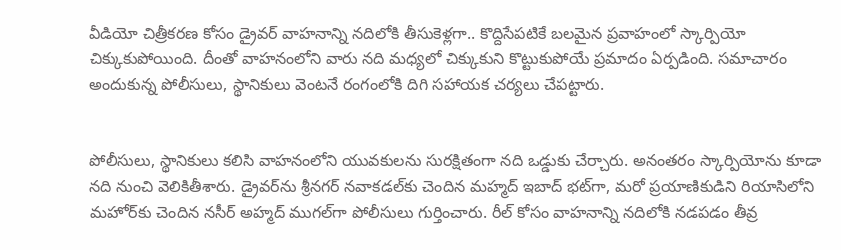వీడియో చిత్రీకరణ కోసం డ్రైవర్ వాహనాన్ని నదిలోకి తీసుకెళ్లగా.. కొద్దిసేపటికే బలమైన ప్రవాహంలో స్కార్పియో చిక్కుకుపోయింది. దీంతో వాహనంలోని వారు నది మధ్యలో చిక్కుకుని కొట్టుకుపోయే ప్రమాదం ఏర్పడింది. సమాచారం అందుకున్న పోలీసులు, స్థానికులు వెంటనే రంగంలోకి దిగి సహాయక చర్యలు చేపట్టారు.


పోలీసులు, స్థానికులు కలిసి వాహనంలోని యువకులను సురక్షితంగా నది ఒడ్డుకు చేర్చారు. అనంతరం స్కార్పియోను కూడా నది నుంచి వెలికితీశారు. డ్రైవర్‌ను శ్రీనగర్‌ నవాకడల్‌కు చెందిన మహ్మద్ ఇబాద్ భట్‌గా, మరో ప్రయాణికుడిని రియాసిలోని మహోర్‌కు చెందిన నసీర్ అహ్మద్ ముగల్‌గా పోలీసులు గుర్తించారు. రీల్ కోసం వాహనాన్ని నదిలోకి నడపడం తీవ్ర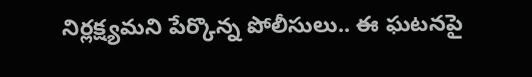నిర్లక్ష్యమని పేర్కొన్న పోలీసులు.. ఈ ఘటనపై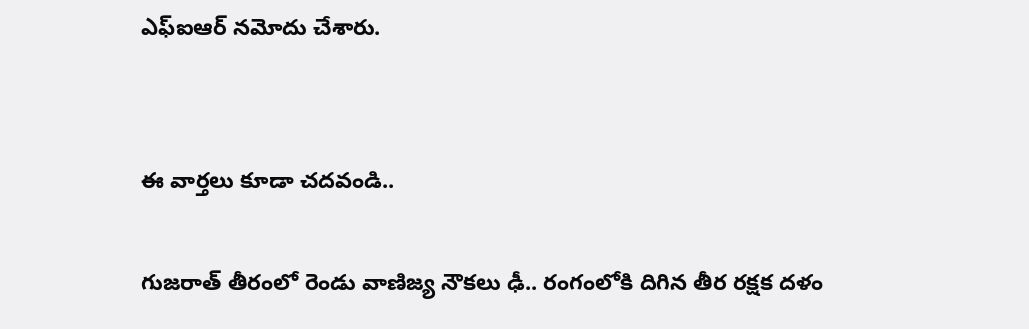ఎఫ్‌ఐఆర్ నమోదు చేశారు.


ఈ వార్తలు కూడా చదవండి..

గుజరాత్ తీరంలో రెండు వాణిజ్య నౌకలు ఢీ.. రంగంలోకి దిగిన తీర రక్షక దళం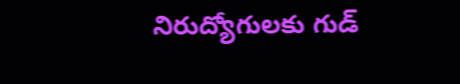నిరుద్యోగులకు గుడ్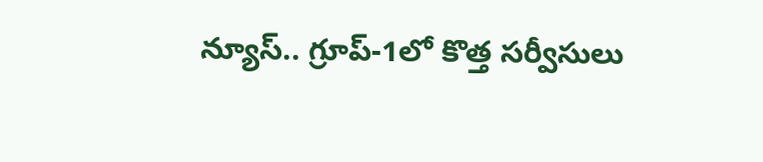న్యూస్.. గ్రూప్-1లో కొత్త సర్వీసులు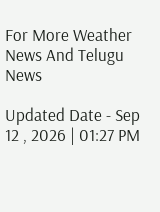For More Weather News And Telugu News

Updated Date - Sep 12 , 2026 | 01:27 PM